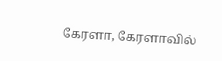கேரளா, கேரளாவில்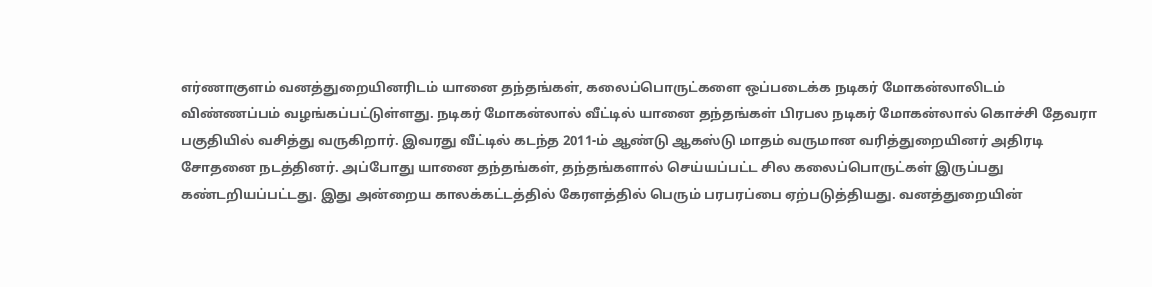எர்ணாகுளம் வனத்துறையினரிடம் யானை தந்தங்கள், கலைப்பொருட்களை ஒப்படைக்க நடிகர் மோகன்லாலிடம் விண்ணப்பம் வழங்கப்பட்டுள்ளது. நடிகர் மோகன்லால் வீட்டில் யானை தந்தங்கள் பிரபல நடிகர் மோகன்லால் கொச்சி தேவரா பகுதியில் வசித்து வருகிறார். இவரது வீட்டில் கடந்த 2011-ம் ஆண்டு ஆகஸ்டு மாதம் வருமான வரித்துறையினர் அதிரடி சோதனை நடத்தினர். அப்போது யானை தந்தங்கள், தந்தங்களால் செய்யப்பட்ட சில கலைப்பொருட்கள் இருப்பது கண்டறியப்பட்டது. இது அன்றைய காலக்கட்டத்தில் கேரளத்தில் பெரும் பரபரப்பை ஏற்படுத்தியது. வனத்துறையின்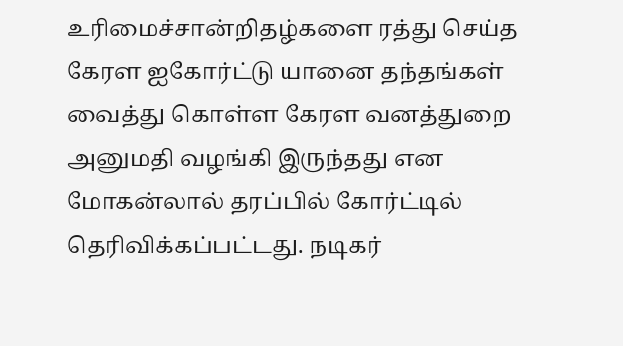உரிமைச்சான்றிதழ்களை ரத்து செய்த கேரள ஐகோர்ட்டு யானை தந்தங்கள் வைத்து கொள்ள கேரள வனத்துறை அனுமதி வழங்கி இருந்தது என மோகன்லால் தரப்பில் கோர்ட்டில் தெரிவிக்கப்பட்டது. நடிகர்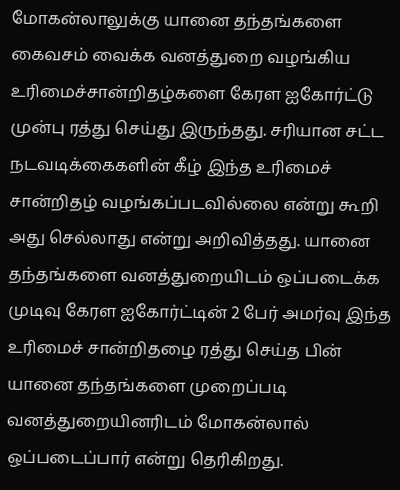மோகன்லாலுக்கு யானை தந்தங்களை கைவசம் வைக்க வனத்துறை வழங்கிய உரிமைச்சான்றிதழ்களை கேரள ஐகோர்ட்டு முன்பு ரத்து செய்து இருந்தது. சரியான சட்ட நடவடிக்கைகளின் கீழ் இந்த உரிமைச் சான்றிதழ் வழங்கப்படவில்லை என்று கூறி அது செல்லாது என்று அறிவித்தது. யானை தந்தங்களை வனத்துறையிடம் ஒப்படைக்க முடிவு கேரள ஐகோர்ட்டின் 2 பேர் அமர்வு இந்த உரிமைச் சான்றிதழை ரத்து செய்த பின் யானை தந்தங்களை முறைப்படி வனத்துறையினரிடம் மோகன்லால் ஒப்படைப்பார் என்று தெரிகிறது.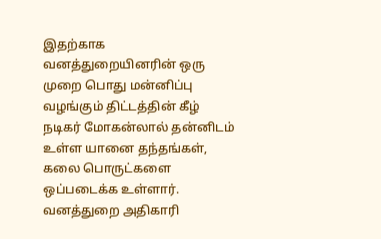இதற்காக வனத்துறையினரின் ஒரு முறை பொது மன்னிப்பு வழங்கும் திட்டத்தின் கீழ் நடிகர் மோகன்லால் தன்னிடம் உள்ள யானை தந்தங்கள், கலை பொருட்களை ஒப்படைக்க உள்ளார். வனத்துறை அதிகாரி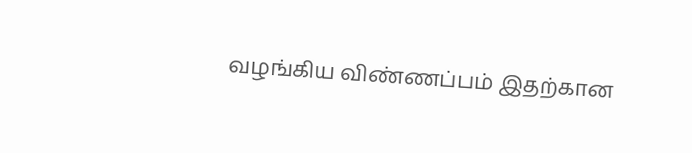வழங்கிய விண்ணப்பம் இதற்கான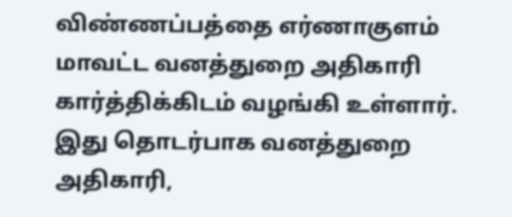விண்ணப்பத்தை எர்ணாகுளம் மாவட்ட வனத்துறை அதிகாரி கார்த்திக்கிடம் வழங்கி உள்ளார். இது தொடர்பாக வனத்துறை அதிகாரி,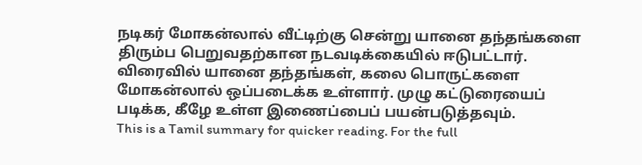நடிகர் மோகன்லால் வீட்டிற்கு சென்று யானை தந்தங்களை திரும்ப பெறுவதற்கான நடவடிக்கையில் ஈடுபட்டார். விரைவில் யானை தந்தங்கள், கலை பொருட்களை மோகன்லால் ஒப்படைக்க உள்ளார். முழு கட்டுரையைப் படிக்க, கீழே உள்ள இணைப்பைப் பயன்படுத்தவும்.
This is a Tamil summary for quicker reading. For the full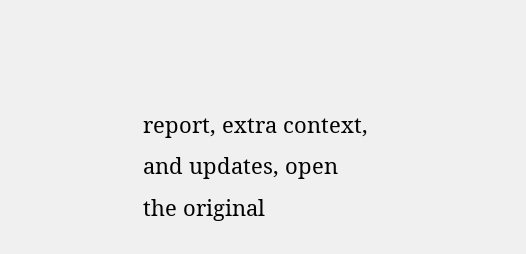report, extra context, and updates, open the original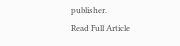publisher.
Read Full Article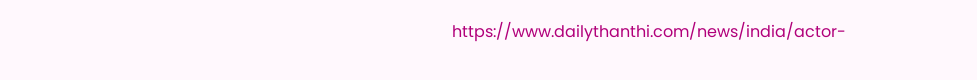https://www.dailythanthi.com/news/india/actor-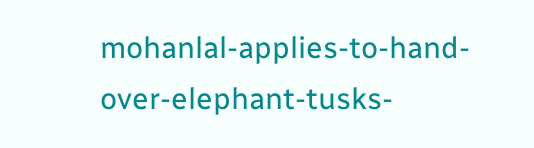mohanlal-applies-to-hand-over-elephant-tusks-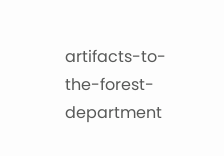artifacts-to-the-forest-department